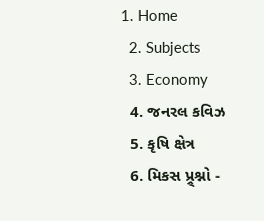1. Home
  2. Subjects
  3. Economy
  4. જનરલ કવિઝ
  5. કૃષિ ક્ષેત્ર
  6. મિકસ પ્ર્ર્શ્નો -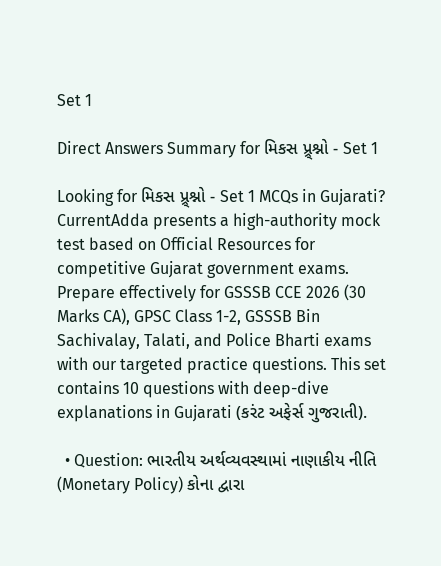Set 1

Direct Answers Summary for મિકસ પ્ર્ર્શ્નો - Set 1

Looking for મિકસ પ્ર્ર્શ્નો - Set 1 MCQs in Gujarati? CurrentAdda presents a high-authority mock test based on Official Resources for competitive Gujarat government exams. Prepare effectively for GSSSB CCE 2026 (30 Marks CA), GPSC Class 1-2, GSSSB Bin Sachivalay, Talati, and Police Bharti exams with our targeted practice questions. This set contains 10 questions with deep-dive explanations in Gujarati (કરંટ અફેર્સ ગુજરાતી).

  • Question: ભારતીય અર્થવ્યવસ્થામાં નાણાકીય નીતિ (Monetary Policy) કોના દ્વારા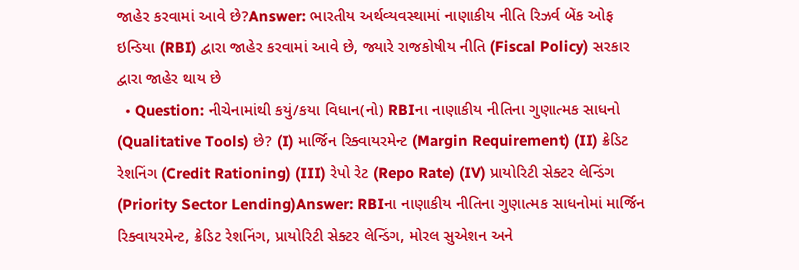જાહેર કરવામાં આવે છે?Answer: ભારતીય અર્થવ્યવસ્થામાં નાણાકીય નીતિ રિઝર્વ બેંક ઓફ ઇન્ડિયા (RBI) દ્વારા જાહેર કરવામાં આવે છે, જ્યારે રાજકોષીય નીતિ (Fiscal Policy) સરકાર દ્વારા જાહેર થાય છે
  • Question: નીચેનામાંથી કયું/કયા વિધાન(નો) RBIના નાણાકીય નીતિના ગુણાત્મક સાધનો (Qualitative Tools) છે? (I) માર્જિન રિક્વાયરમેન્ટ (Margin Requirement) (II) ક્રેડિટ રેશનિંગ (Credit Rationing) (III) રેપો રેટ (Repo Rate) (IV) પ્રાયોરિટી સેક્ટર લેન્ડિંગ (Priority Sector Lending)Answer: RBIના નાણાકીય નીતિના ગુણાત્મક સાધનોમાં માર્જિન રિક્વાયરમેન્ટ, ક્રેડિટ રેશનિંગ, પ્રાયોરિટી સેક્ટર લેન્ડિંગ, મોરલ સુએશન અને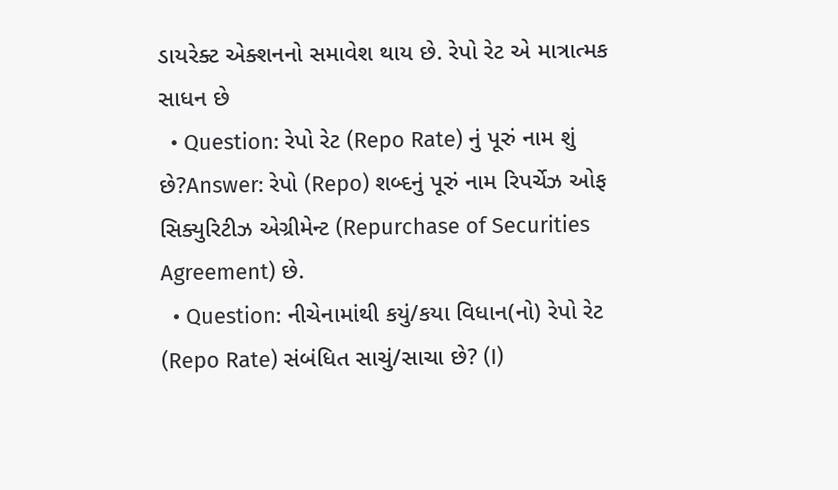ડાયરેક્ટ એક્શનનો સમાવેશ થાય છે. રેપો રેટ એ માત્રાત્મક સાધન છે
  • Question: રેપો રેટ (Repo Rate) નું પૂરું નામ શું છે?Answer: રેપો (Repo) શબ્દનું પૂરું નામ રિપર્ચેઝ ઓફ સિક્યુરિટીઝ એગ્રીમેન્ટ (Repurchase of Securities Agreement) છે.
  • Question: નીચેનામાંથી કયું/કયા વિધાન(નો) રેપો રેટ (Repo Rate) સંબંધિત સાચું/સાચા છે? (I)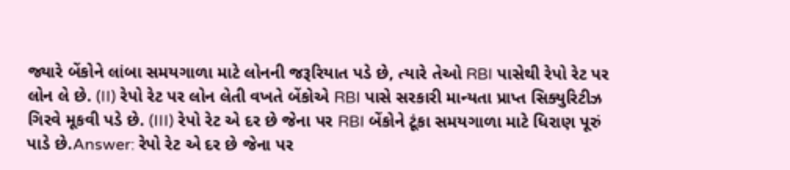જ્યારે બેંકોને લાંબા સમયગાળા માટે લોનની જરૂરિયાત પડે છે, ત્યારે તેઓ RBI પાસેથી રેપો રેટ પર લોન લે છે. (II) રેપો રેટ પર લોન લેતી વખતે બેંકોએ RBI પાસે સરકારી માન્યતા પ્રાપ્ત સિક્યુરિટીઝ ગિરવે મૂકવી પડે છે. (III) રેપો રેટ એ દર છે જેના પર RBI બેંકોને ટૂંકા સમયગાળા માટે ધિરાણ પૂરું પાડે છે.Answer: રેપો રેટ એ દર છે જેના પર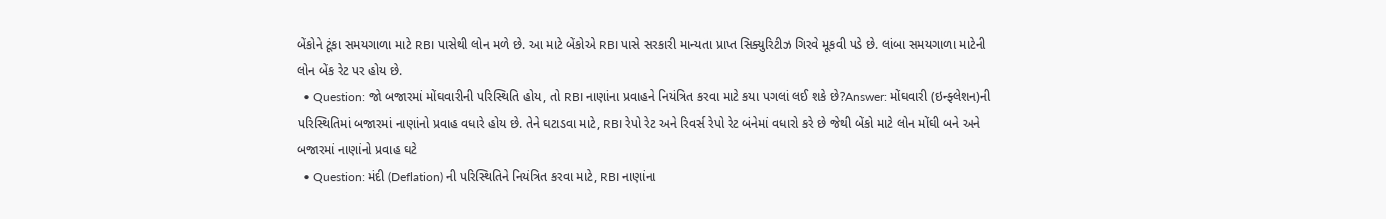બેંકોને ટૂંકા સમયગાળા માટે RBI પાસેથી લોન મળે છે. આ માટે બેંકોએ RBI પાસે સરકારી માન્યતા પ્રાપ્ત સિક્યુરિટીઝ ગિરવે મૂકવી પડે છે. લાંબા સમયગાળા માટેની લોન બેંક રેટ પર હોય છે.
  • Question: જો બજારમાં મોંઘવારીની પરિસ્થિતિ હોય, તો RBI નાણાંના પ્રવાહને નિયંત્રિત કરવા માટે કયા પગલાં લઈ શકે છે?Answer: મોંઘવારી (ઇન્ફ્લેશન)ની પરિસ્થિતિમાં બજારમાં નાણાંનો પ્રવાહ વધારે હોય છે. તેને ઘટાડવા માટે, RBI રેપો રેટ અને રિવર્સ રેપો રેટ બંનેમાં વધારો કરે છે જેથી બેંકો માટે લોન મોંઘી બને અને બજારમાં નાણાંનો પ્રવાહ ઘટે
  • Question: મંદી (Deflation) ની પરિસ્થિતિને નિયંત્રિત કરવા માટે, RBI નાણાંના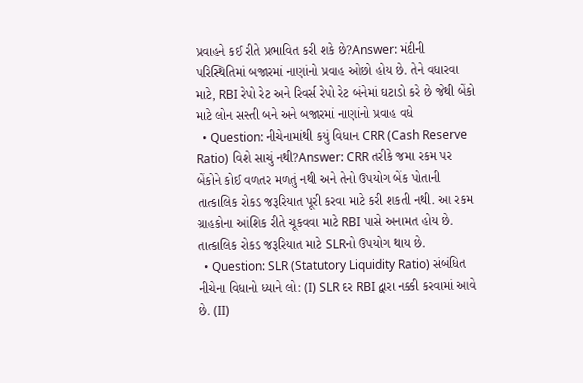પ્રવાહને કઈ રીતે પ્રભાવિત કરી શકે છે?Answer: મંદીની પરિસ્થિતિમાં બજારમાં નાણાંનો પ્રવાહ ઓછો હોય છે. તેને વધારવા માટે, RBI રેપો રેટ અને રિવર્સ રેપો રેટ બંનેમાં ઘટાડો કરે છે જેથી બેંકો માટે લોન સસ્તી બને અને બજારમાં નાણાંનો પ્રવાહ વધે
  • Question: નીચેનામાંથી કયું વિધાન CRR (Cash Reserve Ratio) વિશે સાચું નથી?Answer: CRR તરીકે જમા રકમ પર બેંકોને કોઈ વળતર મળતું નથી અને તેનો ઉપયોગ બેંક પોતાની તાત્કાલિક રોકડ જરૂરિયાત પૂરી કરવા માટે કરી શકતી નથી. આ રકમ ગ્રાહકોના આંશિક રીતે ચૂકવવા માટે RBI પાસે અનામત હોય છે. તાત્કાલિક રોકડ જરૂરિયાત માટે SLRનો ઉપયોગ થાય છે.
  • Question: SLR (Statutory Liquidity Ratio) સંબંધિત નીચેના વિધાનો ધ્યાને લો: (I) SLR દર RBI દ્વારા નક્કી કરવામાં આવે છે. (II)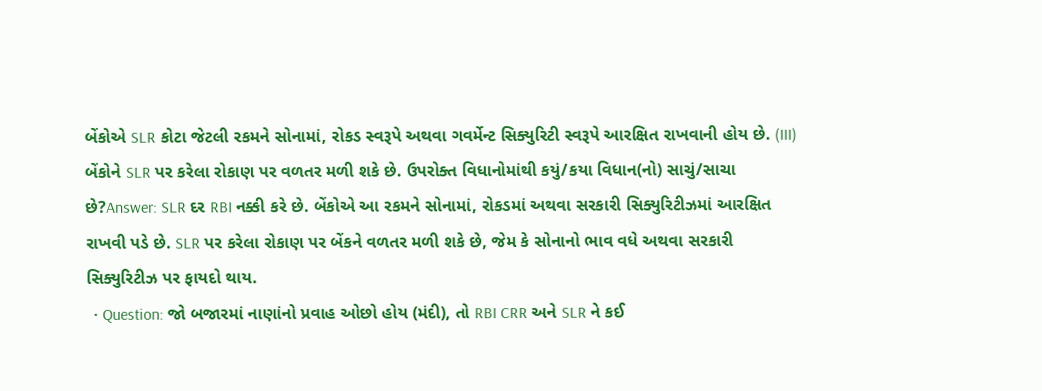બેંકોએ SLR કોટા જેટલી રકમને સોનામાં, રોકડ સ્વરૂપે અથવા ગવર્મેન્ટ સિક્યુરિટી સ્વરૂપે આરક્ષિત રાખવાની હોય છે. (III) બેંકોને SLR પર કરેલા રોકાણ પર વળતર મળી શકે છે. ઉપરોક્ત વિધાનોમાંથી કયું/કયા વિધાન(નો) સાચું/સાચા છે?Answer: SLR દર RBI નક્કી કરે છે. બેંકોએ આ રકમને સોનામાં, રોકડમાં અથવા સરકારી સિક્યુરિટીઝમાં આરક્ષિત રાખવી પડે છે. SLR પર કરેલા રોકાણ પર બેંકને વળતર મળી શકે છે, જેમ કે સોનાનો ભાવ વધે અથવા સરકારી સિક્યુરિટીઝ પર ફાયદો થાય.
  • Question: જો બજારમાં નાણાંનો પ્રવાહ ઓછો હોય (મંદી), તો RBI CRR અને SLR ને કઈ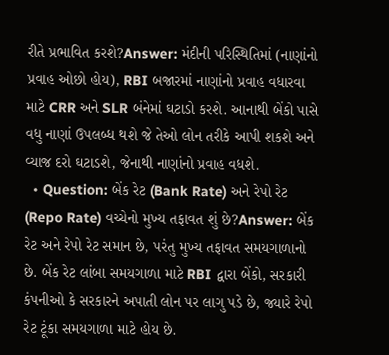રીતે પ્રભાવિત કરશે?Answer: મંદીની પરિસ્થિતિમાં (નાણાંનો પ્રવાહ ઓછો હોય), RBI બજારમાં નાણાંનો પ્રવાહ વધારવા માટે CRR અને SLR બંનેમાં ઘટાડો કરશે. આનાથી બેંકો પાસે વધુ નાણાં ઉપલબ્ધ થશે જે તેઓ લોન તરીકે આપી શકશે અને વ્યાજ દરો ઘટાડશે, જેનાથી નાણાંનો પ્રવાહ વધશે.
  • Question: બેંક રેટ (Bank Rate) અને રેપો રેટ (Repo Rate) વચ્ચેનો મુખ્ય તફાવત શું છે?Answer: બેંક રેટ અને રેપો રેટ સમાન છે, પરંતુ મુખ્ય તફાવત સમયગાળાનો છે. બેંક રેટ લાંબા સમયગાળા માટે RBI દ્વારા બેંકો, સરકારી કંપનીઓ કે સરકારને અપાતી લોન પર લાગુ પડે છે, જ્યારે રેપો રેટ ટૂંકા સમયગાળા માટે હોય છે.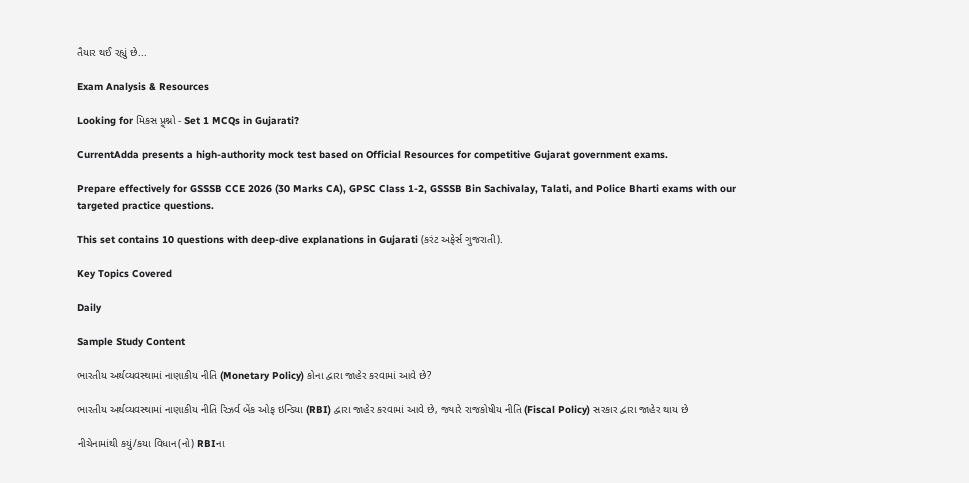તૈયાર થઈ રહ્યું છે...

Exam Analysis & Resources

Looking for મિકસ પ્ર્ર્શ્નો - Set 1 MCQs in Gujarati?

CurrentAdda presents a high-authority mock test based on Official Resources for competitive Gujarat government exams.

Prepare effectively for GSSSB CCE 2026 (30 Marks CA), GPSC Class 1-2, GSSSB Bin Sachivalay, Talati, and Police Bharti exams with our targeted practice questions.

This set contains 10 questions with deep-dive explanations in Gujarati (કરંટ અફેર્સ ગુજરાતી).

Key Topics Covered

Daily

Sample Study Content

ભારતીય અર્થવ્યવસ્થામાં નાણાકીય નીતિ (Monetary Policy) કોના દ્વારા જાહેર કરવામાં આવે છે?

ભારતીય અર્થવ્યવસ્થામાં નાણાકીય નીતિ રિઝર્વ બેંક ઓફ ઇન્ડિયા (RBI) દ્વારા જાહેર કરવામાં આવે છે, જ્યારે રાજકોષીય નીતિ (Fiscal Policy) સરકાર દ્વારા જાહેર થાય છે

નીચેનામાંથી કયું/કયા વિધાન(નો) RBIના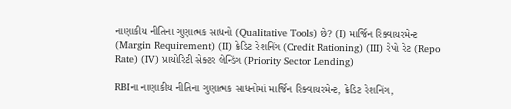નાણાકીય નીતિના ગુણાત્મક સાધનો (Qualitative Tools) છે? (I) માર્જિન રિક્વાયરમેન્ટ (Margin Requirement) (II) ક્રેડિટ રેશનિંગ (Credit Rationing) (III) રેપો રેટ (Repo Rate) (IV) પ્રાયોરિટી સેક્ટર લેન્ડિંગ (Priority Sector Lending)

RBIના નાણાકીય નીતિના ગુણાત્મક સાધનોમાં માર્જિન રિક્વાયરમેન્ટ, ક્રેડિટ રેશનિંગ,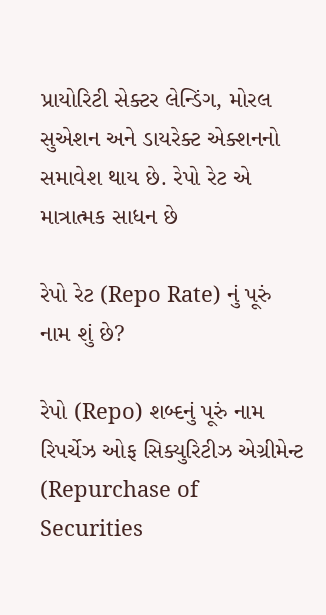પ્રાયોરિટી સેક્ટર લેન્ડિંગ, મોરલ સુએશન અને ડાયરેક્ટ એક્શનનો સમાવેશ થાય છે. રેપો રેટ એ માત્રાત્મક સાધન છે

રેપો રેટ (Repo Rate) નું પૂરું નામ શું છે?

રેપો (Repo) શબ્દનું પૂરું નામ રિપર્ચેઝ ઓફ સિક્યુરિટીઝ એગ્રીમેન્ટ (Repurchase of Securities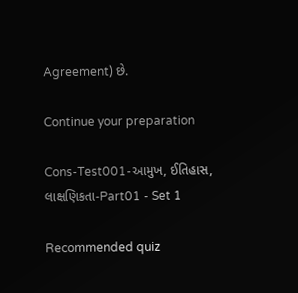Agreement) છે.

Continue your preparation

Cons-Test001-આમુખ, ઈતિહાસ, લાક્ષણિકતા-Part01 - Set 1

Recommended quiz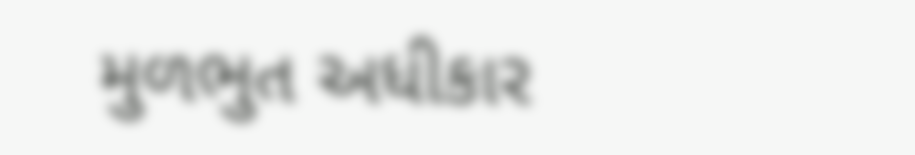મુળભુત અધીકાર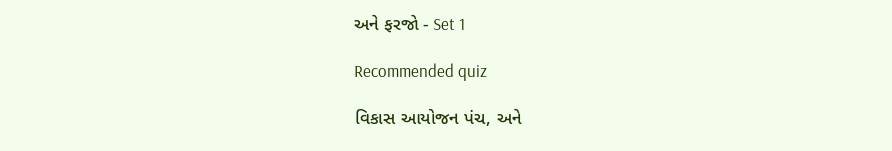અને ફરજો - Set 1

Recommended quiz

વિકાસ આયોજન પંચ, અને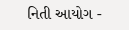નિતી આયોગ -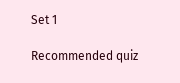Set 1

Recommended quiz